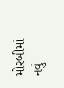મોરબીમાં નવું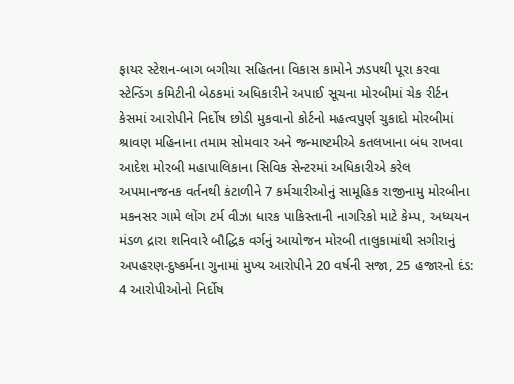ફાયર સ્ટેશન-બાગ બગીચા સહિતના વિકાસ કામોને ઝડપથી પૂરા કરવા સ્ટેન્ડિંગ કમિટીની બેઠકમાં અધિકારીને અપાઈ સૂચના મોરબીમાં ચેક રીર્ટન કેસમાં આરોપીને નિર્દોષ છોડી મુકવાનો કોર્ટનો મહત્વપુર્ણ ચુકાદો મોરબીમાં શ્રાવણ મહિનાના તમામ સોમવાર અને જન્માષ્ટમીએ કતલખાના બંધ રાખવા આદેશ મોરબી મહાપાલિકાના સિવિક સેન્ટરમાં અધિકારીએ કરેલ અપમાનજનક વર્તનથી કંટાળીને 7 કર્મચારીઓનું સામૂહિક રાજીનામુ મોરબીના મકનસર ગામે લોંગ ટર્મ વીઝા ધારક પાકિસ્તાની નાગરિકો માટે કેમ્પ, અધ્યયન મંડળ દ્રારા શનિવારે બૌદ્ધિક વર્ગનું આયોજન મોરબી તાલુકામાંથી સગીરાનું અપહરણ-દુષ્કર્મના ગુનામાં મુખ્ય આરોપીને 20 વર્ષની સજા, 25 હજારનો દંડ: 4 આરોપીઓનો નિર્દોષ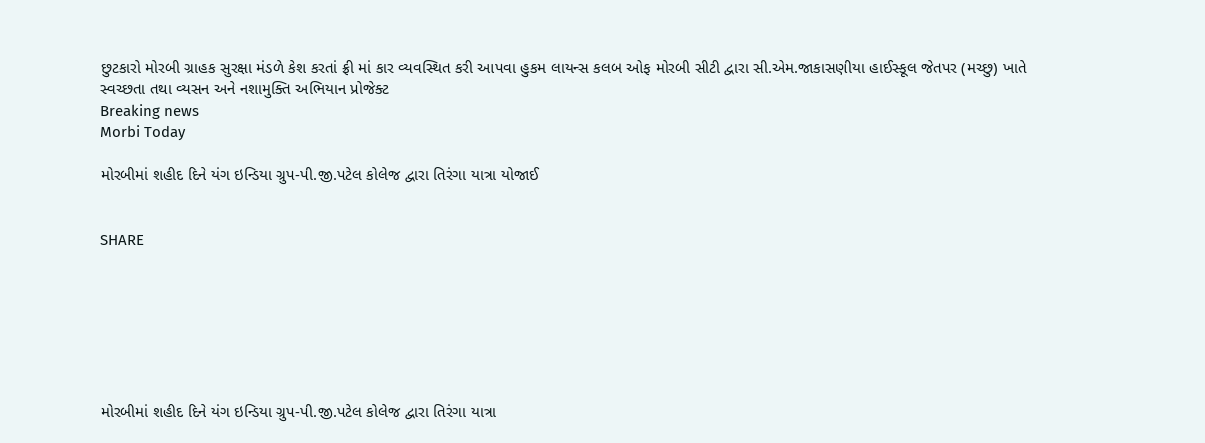છુટકારો મોરબી ગ્રાહક સુરક્ષા મંડળે કેશ કરતાં ફ્રી માં કાર વ્યવસ્થિત કરી આપવા હુકમ લાયન્સ કલબ ઓફ મોરબી સીટી દ્વારા સી.એમ.જાકાસણીયા હાઈસ્કૂલ જેતપર (મચ્છુ) ખાતે સ્વચ્છતા તથા વ્યસન અને નશામુક્તિ અભિયાન પ્રોજેક્ટ
Breaking news
Morbi Today

મોરબીમાં શહીદ દિને યંગ ઇન્ડિયા ગ્રુપ-પી.જી.પટેલ કોલેજ દ્વારા તિરંગા યાત્રા યોજાઈ


SHARE







મોરબીમાં શહીદ દિને યંગ ઇન્ડિયા ગ્રુપ-પી.જી.પટેલ કોલેજ દ્વારા તિરંગા યાત્રા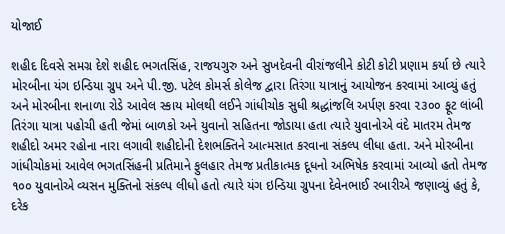યોજાઈ

શહીદ દિવસે સમગ્ર દેશે શહીદ ભગતસિંહ, રાજયગુરુ અને સુખદેવની વીરાંજલીને કોટી કોટી પ્રણામ કર્યા છે ત્યારે મોરબીના યંગ ઇન્ડિયા ગ્રુપ અને પી.જી. પટેલ કોમર્સ કોલેજ દ્વારા તિરંગા યાત્રાનું આયોજન કરવામાં આવ્યું હતું અને મોરબીના શનાળા રોડે આવેલ સ્કાય મોલથી લઈને ગાંધીચોક સુધી શ્રદ્ધાંજલિ અર્પણ કરવા ૨૩૦૦ ફૂટ લાંબી તિરંગા યાત્રા પહોચી હતી જેમાં બાળકો અને યુવાનો સહિતના જોડાયા હતા ત્યારે યુવાનોએ વંદે માતરમ તેમજ શહીદો અમર રહોના નારા લગાવી શહીદોની દેશભક્તિને આત્મસાત કરવાના સંકલ્પ લીધા હતા. અને મોરબીના ગાંધીચોકમાં આવેલ ભગતસિંહની પ્રતિમાને ફુલહાર તેમજ પ્રતીકાત્મક દૂધનો અભિષેક કરવામાં આવ્યો હતો તેમજ ૧૦૦ યુવાનોએ વ્યસન મુક્તિનો સંકલ્પ લીધો હતો ત્યારે યંગ ઇન્ડિયા ગ્રુપના દેવેનભાઈ રબારીએ જણાવ્યું હતું કે, દરેક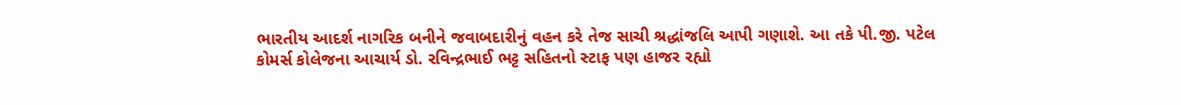ભારતીય આદર્શ નાગરિક બનીને જવાબદારીનું વહન કરે તેજ સાચી શ્રદ્ધાંજલિ આપી ગણાશે. આ તકે પી.જી. પટેલ કોમર્સ કોલેજના આચાર્ય ડો. રવિન્દ્રભાઈ ભટ્ટ સહિતનો સ્ટાફ પણ હાજર રહ્યો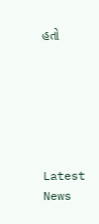હતો






Latest News